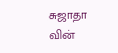சுஜாதா வின்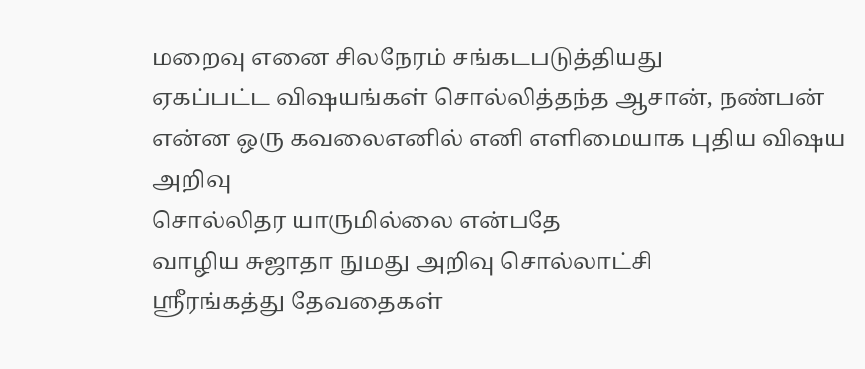மறைவு எனை சிலநேரம் சங்கடபடுத்தியது
ஏகப்பட்ட விஷயங்கள் சொல்லித்தந்த ஆசான், நண்பன்
என்ன ஒரு கவலைஎனில் எனி எளிமையாக புதிய விஷய அறிவு
சொல்லிதர யாருமில்லை என்பதே
வாழிய சுஜாதா நுமது அறிவு சொல்லாட்சி
ஸ்ரீரங்கத்து தேவதைகள்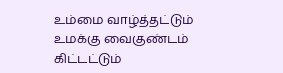உம்மை வாழ்த்தட்டும்
உமக்கு வைகுண்டம் கிட்டட்டும்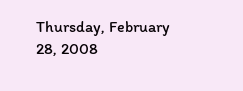Thursday, February 28, 2008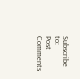Subscribe to:
Post Comments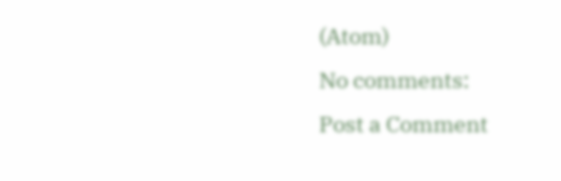(Atom)
No comments:
Post a Comment